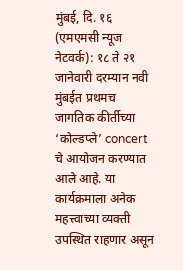मुंबई, दि. १६ (एमएमसी न्यूज नेटवर्क): १८ ते २१ जानेवारी दरम्यान नवी मुंबईत प्रथमच जागतिक कीर्तीच्या ‘कोल्डप्ले’ concert चे आयोजन करण्यात आले आहे. या कार्यक्रमाला अनेक महत्त्वाच्या व्यक्ती उपस्थित राहणार असून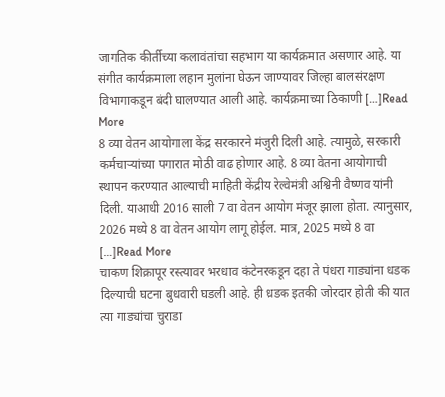जागतिक कीर्तीच्या कलावंतांचा सहभाग या कार्यक्रमात असणार आहे. या संगीत कार्यक्रमाला लहान मुलांना घेऊन जाण्यावर जिल्हा बालसंरक्षण विभागाकडून बंदी घालण्यात आली आहे. कार्यक्रमाच्या ठिकाणी […]Read More
8 व्या वेतन आयोगाला केंद्र सरकारने मंजुरी दिली आहे. त्यामुळे, सरकारी कर्मचाऱ्यांच्या पगारात मोठी वाढ होणार आहे. 8 व्या वेतना आयोगाची स्थापन करण्यात आल्याची माहिती केंद्रीय रेल्वेमंत्री अश्विनी वैष्णव यांनी दिली. याआधी 2016 साली 7 वा वेतन आयोग मंजूर झाला होता. त्यानुसार, 2026 मध्ये 8 वा वेतन आयोग लागू होईल. मात्र, 2025 मध्ये 8 वा […]Read More
चाकण शिक्रापूर रस्त्यावर भरधाव कंटेनरकडून दहा ते पंधरा गाड्यांना धडक दिल्याची घटना बुधवारी घडली आहे. ही ध़डक इतकी जोरदार होती की यात त्या गाड्यांचा चुराडा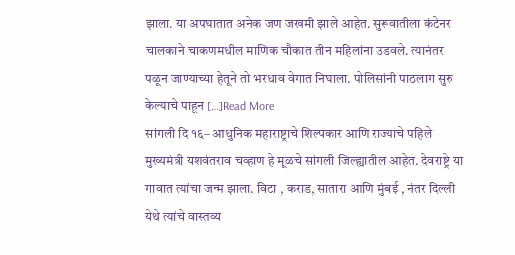झाला. या अपघातात अनेक जण जखमी झाले आहेत. सुरूवातीला कंटेनर चालकाने चाकणमधील माणिक चौकात तीन महिलांना उडवले. त्यानंतर पळून जाण्याच्या हेतूने तो भरधाव वेगात निघाला. पोलिसांनी पाठलाग सुरु केल्याचे पाहून […]Read More
सांगली दि १६– आधुनिक महाराष्ट्राचे शिल्पकार आणि राज्याचे पहिले मुख्यमंत्री यशवंतराव चव्हाण हे मूळचे सांगली जिल्ह्यातील आहेत. देवराष्ट्रे या गावात त्यांचा जन्म झाला. विटा , कराड, सातारा आणि मुंबई , नंतर दिल्ली येथे त्यांचे वास्तव्य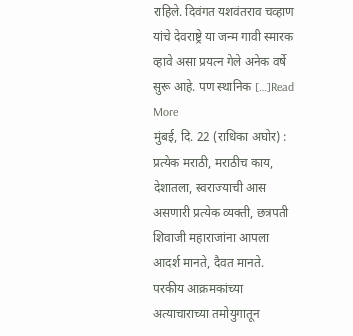राहिले. दिवंगत यशवंतराव चव्हाण यांचे देवराष्ट्रे या जन्म गावी स्मारक व्हावे असा प्रयत्न गेले अनेक वर्षे सुरू आहे. पण स्थानिक […]Read More
मुंबई, दि. 22 (राधिका अघोर) : प्रत्येक मराठी, मराठीच काय, देशातला, स्वराज्याची आस असणारी प्रत्येक व्यक्ती, छत्रपती शिवाजी महाराजांना आपला आदर्श मानते, दैवत मानते. परकीय आक्रमकांच्या अत्याचाराच्या तमोयुगातून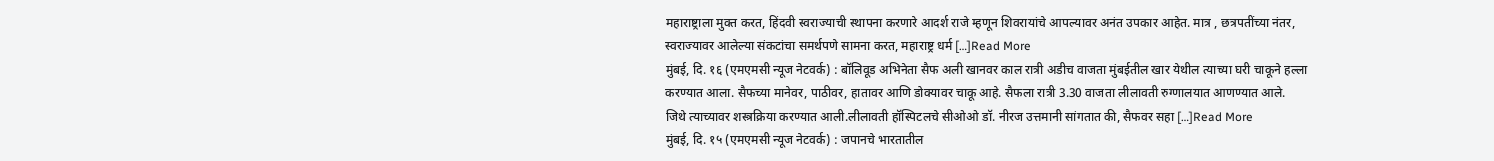महाराष्ट्राला मुक्त करत, हिंदवी स्वराज्याची स्थापना करणारे आदर्श राजे म्हणून शिवरायांचे आपल्यावर अनंत उपकार आहेत. मात्र , छत्रपतींच्या नंतर, स्वराज्यावर आलेल्या संकटांचा समर्थपणे सामना करत, महाराष्ट्र धर्म […]Read More
मुंबई, दि. १६ (एमएमसी न्यूज नेटवर्क) : बॉलिवूड अभिनेता सैफ अली खानवर काल रात्री अडीच वाजता मुंबईतील खार येथील त्याच्या घरी चाकूने हल्ला करण्यात आला. सैफच्या मानेवर, पाठीवर, हातावर आणि डोक्यावर चाकू आहे. सैफला रात्री 3.30 वाजता लीलावती रुग्णालयात आणण्यात आले. जिथे त्याच्यावर शस्त्रक्रिया करण्यात आली.लीलावती हॉस्पिटलचे सीओओ डॉ. नीरज उत्तमानी सांगतात की, सैफवर सहा […]Read More
मुंबई, दि. १५ (एमएमसी न्यूज नेटवर्क) : जपानचे भारतातील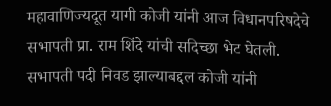महावाणिज्यदूत यागी कोजी यांनी आज विधानपरिषदेचे सभापती प्रा. राम शिंदे यांची सदिच्छा भेट घेतली. सभापती पदी निवड झाल्याबद्दल कोजी यांनी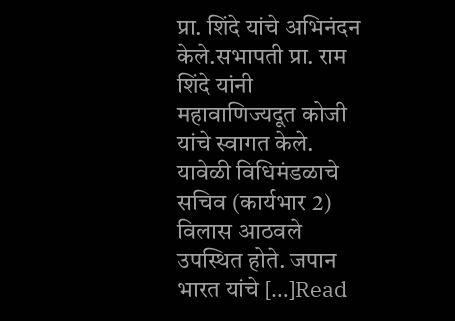प्रा. शिंदे यांचे अभिनंदन केले.सभापती प्रा. राम शिंदे यांनी महावाणिज्यदूत कोजी यांचे स्वागत केले. यावेळी विधिमंडळाचे सचिव (कार्यभार 2) विलास आठवले उपस्थित होते. जपान भारत यांचे […]Read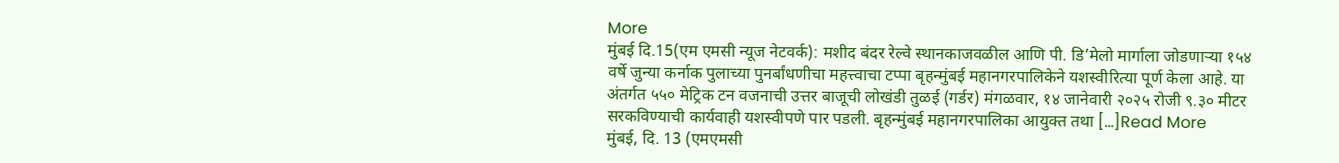More
मुंबई दि.15(एम एमसी न्यूज नेटवर्क): मशीद बंदर रेल्वे स्थानकाजवळील आणि पी. डि’मेलो मार्गाला जोडणाऱ्या १५४ वर्षे जुन्या कर्नाक पुलाच्या पुनर्बांधणीचा महत्त्वाचा टप्पा बृहन्मुंबई महानगरपालिकेने यशस्वीरित्या पूर्ण केला आहे. या अंतर्गत ५५० मेट्रिक टन वजनाची उत्तर बाजूची लोखंडी तुळई (गर्डर) मंगळवार, १४ जानेवारी २०२५ रोजी ९.३० मीटर सरकविण्याची कार्यवाही यशस्वीपणे पार पडली. बृहन्मुंबई महानगरपालिका आयुक्त तथा […]Read More
मुंबई, दि. 13 (एमएमसी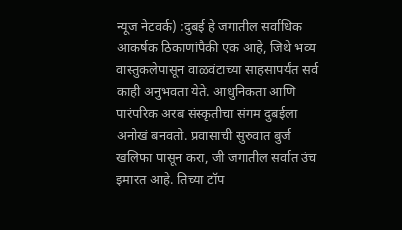न्यूज नेटवर्क) :दुबई हे जगातील सर्वाधिक आकर्षक ठिकाणांपैकी एक आहे, जिथे भव्य वास्तुकलेपासून वाळवंटाच्या साहसापर्यंत सर्व काही अनुभवता येते. आधुनिकता आणि पारंपरिक अरब संस्कृतीचा संगम दुबईला अनोखं बनवतो. प्रवासाची सुरुवात बुर्ज खलिफा पासून करा, जी जगातील सर्वात उंच इमारत आहे. तिच्या टॉप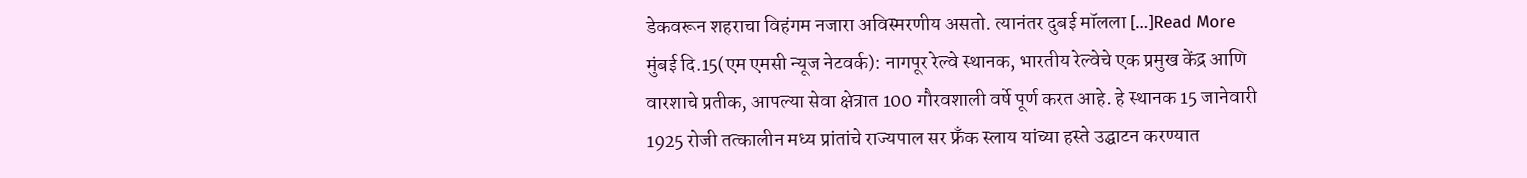डेकवरून शहराचा विहंगम नजारा अविस्मरणीय असतो. त्यानंतर दुबई मॉलला […]Read More
मुंबई दि.15(एम एमसी न्यूज नेटवर्क): नागपूर रेल्वे स्थानक, भारतीय रेल्वेचे एक प्रमुख केंद्र आणि वारशाचे प्रतीक, आपल्या सेवा क्षेत्रात 100 गौरवशाली वर्षे पूर्ण करत आहे. हे स्थानक 15 जानेवारी 1925 रोजी तत्कालीन मध्य प्रांतांचे राज्यपाल सर फ्रॅंक स्लाय यांच्या हस्ते उद्घाटन करण्यात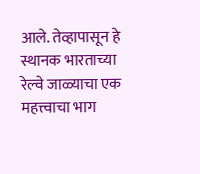आले. तेव्हापासून हे स्थानक भारताच्या रेल्वे जाळ्याचा एक महत्त्वाचा भाग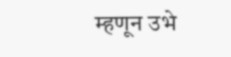म्हणून उभे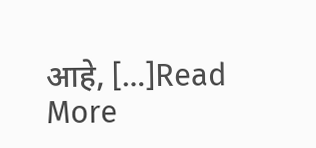आहे, […]Read More